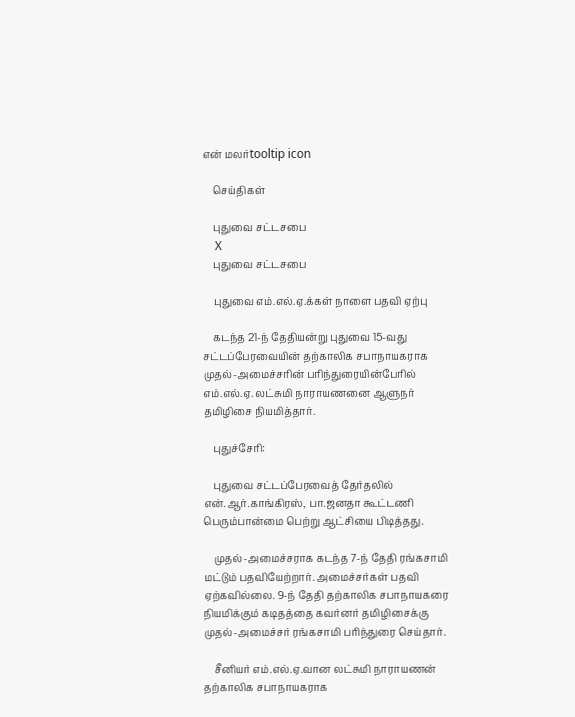என் மலர்tooltip icon

    செய்திகள்

    புதுவை சட்டசபை
    X
    புதுவை சட்டசபை

    புதுவை எம்.எல்.ஏ.க்கள் நாளை பதவி ஏற்பு

    கடந்த 21-ந் தேதியன்று புதுவை 15-வது சட்டப்பேரவையின் தற்காலிக சபாநாயகராக முதல்-அமைச்சரின் பரிந்துரையின்பேரில் எம்.எல்.ஏ. லட்சுமி நாராயணனை ஆளுநர் தமிழிசை நியமித்தார்.

    புதுச்சேரி:

    புதுவை சட்டப்பேரவைத் தேர்தலில் என்.ஆர்.காங்கிரஸ், பா.ஜனதா கூட்டணி பெரும்பான்மை பெற்று ஆட்சியை பிடித்தது.

    முதல்-அமைச்சராக கடந்த 7-ந் தேதி ரங்கசாமி மட்டும் பதவியேற்றார். அமைச்சர்கள் பதவி ஏற்கவில்லை. 9-ந் தேதி தற்காலிக சபாநாயகரை நியமிக்கும் கடிதத்தை கவர்னர் தமிழிசைக்கு முதல்-அமைச்சர் ரங்கசாமி பரிந்துரை செய்தார்.

    சீனியர் எம்.எல்.ஏ.வான லட்சுமி நாராயணன் தற்காலிக சபாநாயகராக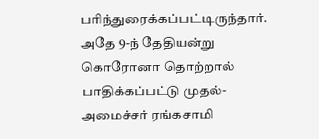பரிந்துரைக்கப்பட்டிருந்தார். அதே 9-ந் தேதியன்று கொரோனா தொற்றால் பாதிக்கப்பட்டு முதல்- அமைச்சர் ரங்கசாமி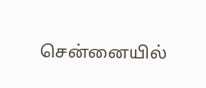சென்னையில்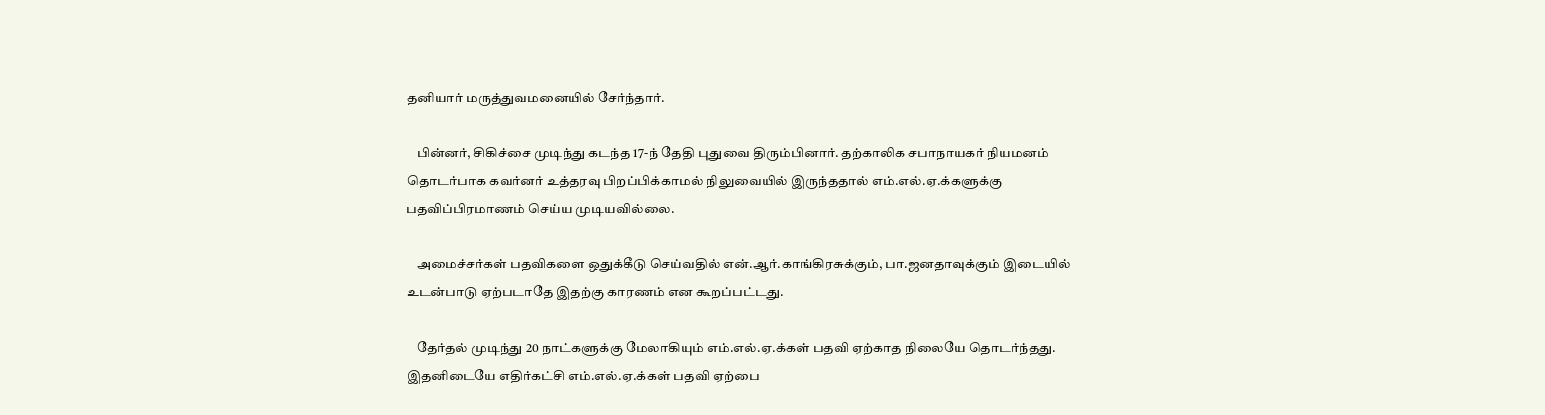தனியார் மருத்துவமனையில் சேர்ந்தார்.

    பின்னர், சிகிச்சை முடிந்து கடந்த 17-ந் தேதி புதுவை திரும்பினார். தற்காலிக சபாநாயகர் நியமனம் தொடர்பாக கவர்னர் உத்தரவு பிறப்பிக்காமல் நிலுவையில் இருந்ததால் எம்.எல்.ஏ.க்களுக்கு பதவிப்பிரமாணம் செய்ய முடியவில்லை.

    அமைச்சர்கள் பதவிகளை ஒதுக்கீடு செய்வதில் என்.ஆர்.காங்கிரசுக்கும், பா.ஜனதாவுக்கும் இடையில் உடன்பாடு ஏற்படாதே இதற்கு காரணம் என கூறப்பட்டது.

    தேர்தல் முடிந்து 20 நாட்களுக்கு மேலாகியும் எம்.எல்.ஏ.க்கள் பதவி ஏற்காத நிலையே தொடர்ந்தது. இதனிடையே எதிர்கட்சி எம்.எல்.ஏ.க்கள் பதவி ஏற்பை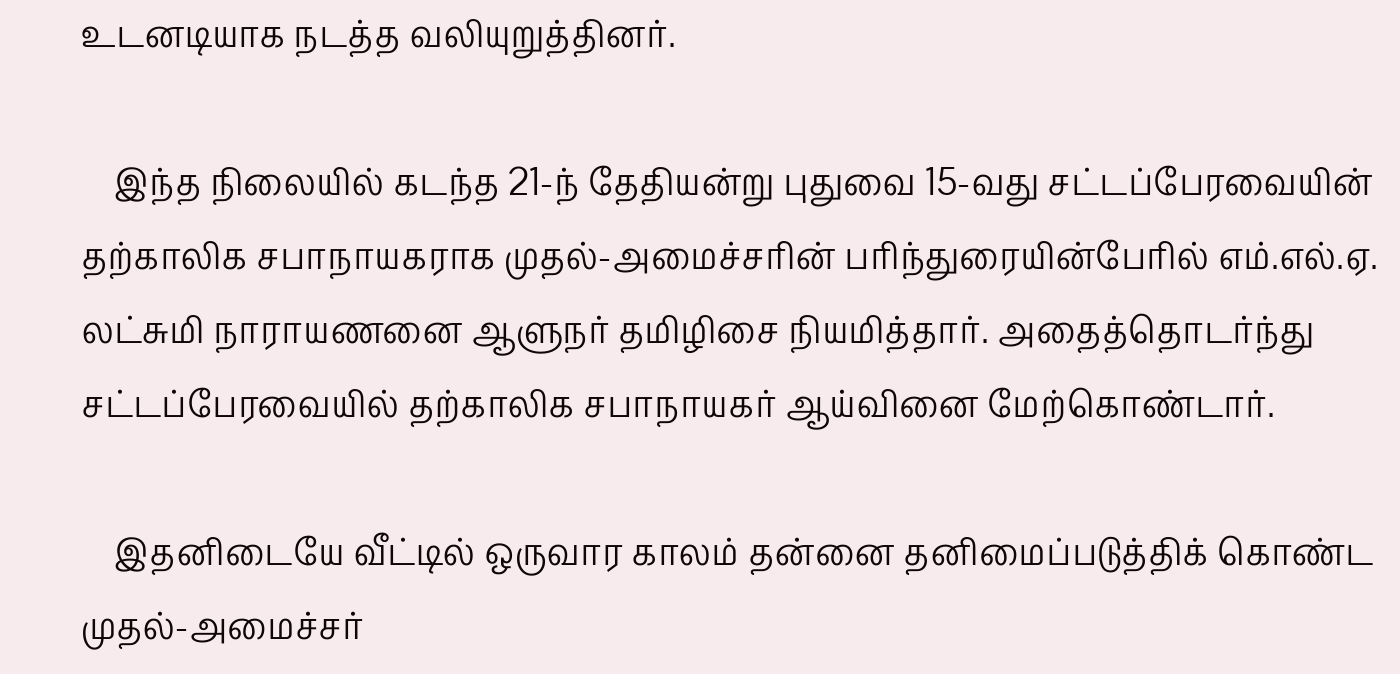உடனடியாக நடத்த வலியுறுத்தினர்.

    இந்த நிலையில் கடந்த 21-ந் தேதியன்று புதுவை 15-வது சட்டப்பேரவையின் தற்காலிக சபாநாயகராக முதல்-அமைச்சரின் பரிந்துரையின்பேரில் எம்.எல்.ஏ. லட்சுமி நாராயணனை ஆளுநர் தமிழிசை நியமித்தார். அதைத்தொடர்ந்து சட்டப்பேரவையில் தற்காலிக சபாநாயகர் ஆய்வினை மேற்கொண்டார்.

    இதனிடையே வீட்டில் ஒருவார காலம் தன்னை தனிமைப்படுத்திக் கொண்ட முதல்-அமைச்சர்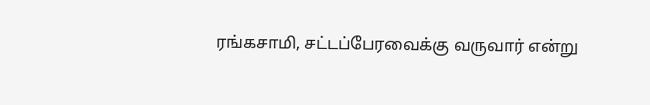ரங்கசாமி, சட்டப்பேரவைக்கு வருவார் என்று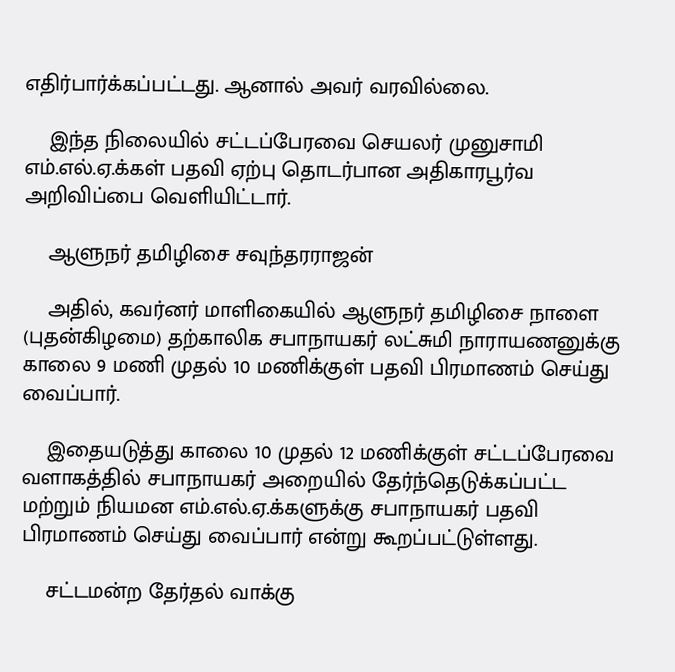எதிர்பார்க்கப்பட்டது. ஆனால் அவர் வரவில்லை.

    இந்த நிலையில் சட்டப்பேரவை செயலர் முனுசாமி எம்.எல்.ஏ.க்கள் பதவி ஏற்பு தொடர்பான அதிகாரபூர்வ அறிவிப்பை வெளியிட்டார்.

    ஆளுநர் தமிழிசை சவுந்தரராஜன்

    அதில், கவர்னர் மாளிகையில் ஆளுநர் தமிழிசை நாளை (புதன்கிழமை) தற்காலிக சபாநாயகர் லட்சுமி நாராயணனுக்கு காலை 9 மணி முதல் 10 மணிக்குள் பதவி பிரமாணம் செய்து வைப்பார்.

    இதையடுத்து காலை 10 முதல் 12 மணிக்குள் சட்டப்பேரவை வளாகத்தில் சபாநாயகர் அறையில் தேர்ந்தெடுக்கப்பட்ட மற்றும் நியமன எம்.எல்.ஏ.க்களுக்கு சபாநாயகர் பதவி பிரமாணம் செய்து வைப்பார் என்று கூறப்பட்டுள்ளது.

    சட்டமன்ற தேர்தல் வாக்கு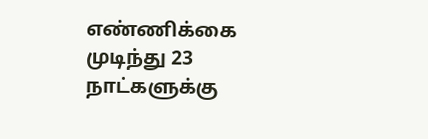எண்ணிக்கை முடிந்து 23 நாட்களுக்கு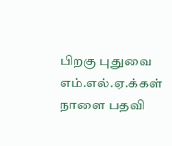பிறகு புதுவை எம்.எல்.ஏ.க்கள் நாளை பதவி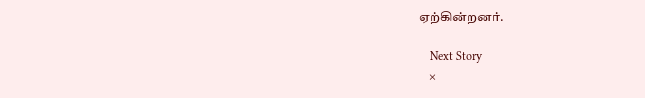ஏற்கின்றனர்.

    Next Story
    ×